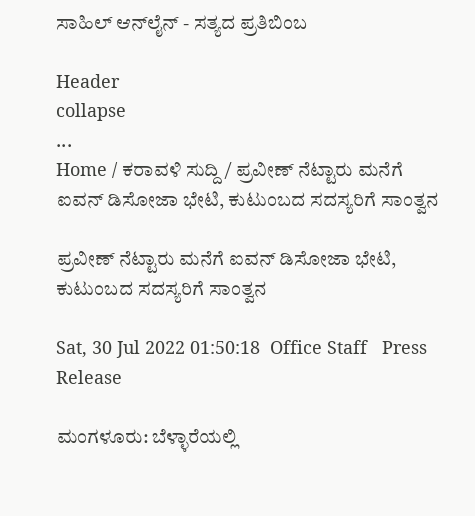ಸಾಹಿಲ್ ಆನ್‌ಲೈನ್ - ಸತ್ಯದ ಪ್ರತಿಬಿಂಬ

Header
collapse
...
Home / ಕರಾವಳಿ ಸುದ್ದಿ / ಪ್ರವೀಣ್ ನೆಟ್ಟಾರು ಮನೆಗೆ ಐವನ್ ಡಿಸೋಜಾ ಭೇಟಿ, ಕುಟುಂಬದ ಸದಸ್ಯರಿಗೆ ಸಾಂತ್ವನ

ಪ್ರವೀಣ್ ನೆಟ್ಟಾರು ಮನೆಗೆ ಐವನ್ ಡಿಸೋಜಾ ಭೇಟಿ, ಕುಟುಂಬದ ಸದಸ್ಯರಿಗೆ ಸಾಂತ್ವನ

Sat, 30 Jul 2022 01:50:18  Office Staff   Press Release

ಮಂಗಳೂರು: ಬೆಳ್ಳಾರೆಯಲ್ಲಿ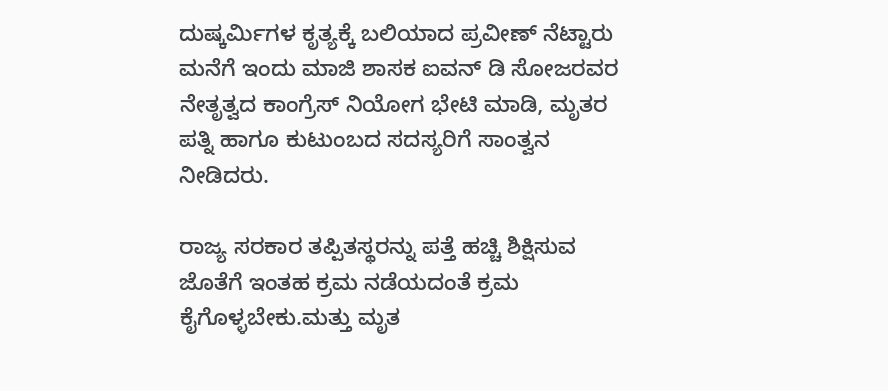ದುಷ್ಕರ್ಮಿಗಳ ಕೃತ್ಯಕ್ಕೆ ಬಲಿಯಾದ ಪ್ರವೀಣ್ ನೆಟ್ಟಾರು ಮನೆಗೆ ಇಂದು ಮಾಜಿ ಶಾಸಕ ಐವನ್ ಡಿ ಸೋಜರವರ ನೇತೃತ್ವದ ಕಾಂಗ್ರೆಸ್ ನಿಯೋಗ ಭೇಟಿ ಮಾಡಿ, ಮೃತರ ಪತ್ನಿ ಹಾಗೂ ಕುಟುಂಬದ ಸದಸ್ಯರಿಗೆ ಸಾಂತ್ವನ ನೀಡಿದರು.

ರಾಜ್ಯ ಸರಕಾರ ತಪ್ಪಿತಸ್ಥರನ್ನು ಪತ್ತೆ ಹಚ್ಚಿ ಶಿಕ್ಷಿಸುವ ಜೊತೆಗೆ ಇಂತಹ ಕ್ರಮ ನಡೆಯದಂತೆ ಕ್ರಮ ಕೈಗೊಳ್ಳಬೇಕು.ಮತ್ತು ಮೃತ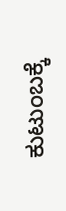ಕುಟುಂಬಕ್ಕೆ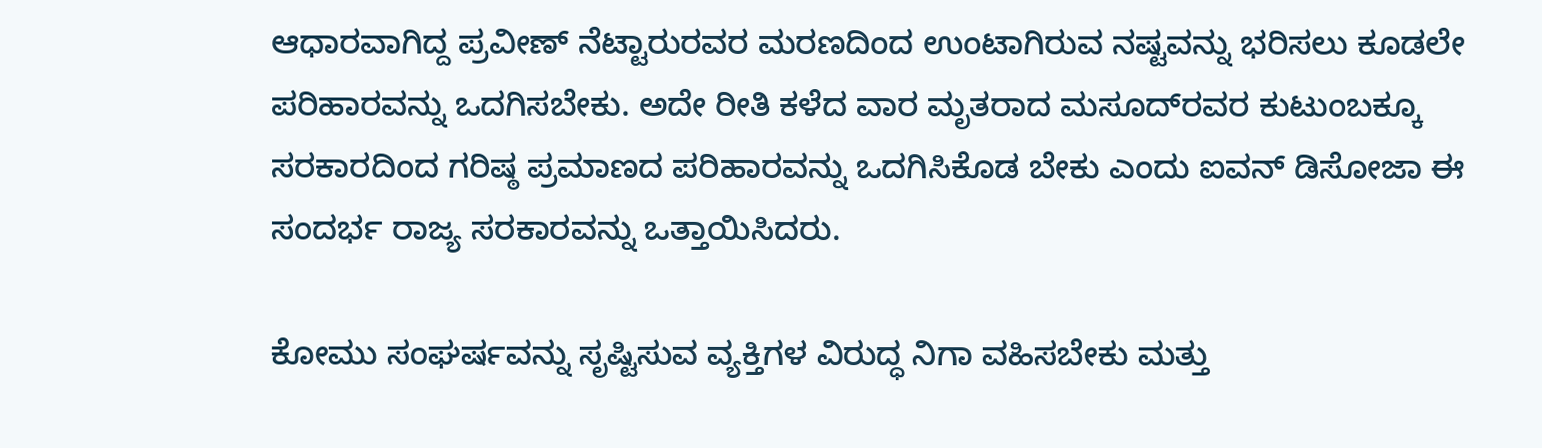ಆಧಾರವಾಗಿದ್ದ ಪ್ರವೀಣ್ ನೆಟ್ಟಾರುರವರ ಮರಣದಿಂದ ಉಂಟಾಗಿರುವ ನಷ್ಟವನ್ನು ಭರಿಸಲು ಕೂಡಲೇ ಪರಿಹಾರವನ್ನು ಒದಗಿಸಬೇಕು. ಅದೇ ರೀತಿ ಕಳೆದ ವಾರ ಮೃತರಾದ ಮಸೂದ್‌ರವರ ಕುಟುಂಬಕ್ಕೂ ಸರಕಾರದಿಂದ ಗರಿಷ್ಠ ಪ್ರಮಾಣದ ಪರಿಹಾರವನ್ನು ಒದಗಿಸಿಕೊಡ ಬೇಕು ಎಂದು ಐವನ್ ಡಿಸೋಜಾ ಈ ಸಂದರ್ಭ ರಾಜ್ಯ ಸರಕಾರವನ್ನು ಒತ್ತಾಯಿಸಿದರು.

ಕೋಮು ಸಂಘರ್ಷವನ್ನು ಸೃಷ್ಟಿಸುವ ವ್ಯಕ್ತಿಗಳ ವಿರುದ್ಧ ನಿಗಾ ವಹಿಸಬೇಕು ಮತ್ತು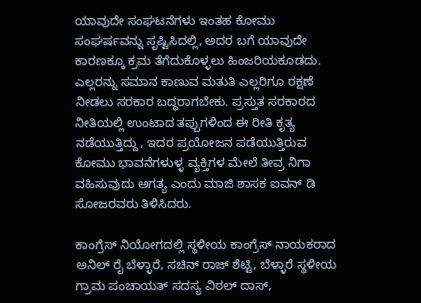ಯಾವುದೇ ಸಂಘಟನೆಗಳು ಇಂತಹ ಕೋಮು ಸಂಘರ್ಷವನ್ನು ಸೃಷ್ಟಿಸಿದಲ್ಲಿ, ಅದರ ಬಗೆ ಯಾವುದೇ ಕಾರಣಕ್ಕೂ ಕ್ರಮ ತೆಗೆದುಕೊಳ್ಳಲು ಹಿಂಜರಿಯಕೂಡದು. ಎಲ್ಲರನ್ನು ಸಮಾನ ಕಾಣುವ ಮತುತಿ ಎಲ್ಲರಿಗೂ ರಕ್ಷಣೆ ನೀಡಲು ಸರಕಾರ ಬದ್ಧರಾಗಬೇಕು. ಪ್ರಸ್ತುತ ಸರಕಾರದ ನೀತಿಯಲ್ಲಿ ಉಂಟಾದ ತಪ್ಪುಗಳಿಂದ ಈ ರೀತಿ ಕೃತ್ಯ ನಡೆಯುತ್ತಿದ್ದು, ಇದರ ಪ್ರಯೋಜನ ಪಡೆಯುತ್ತಿರುವ ಕೋಮು ಭಾವನೆಗಳುಳ್ಳ ವ್ಯಕ್ತಿಗಳ ಮೇಲೆ ತೀವ್ರ ನಿಗಾ ವಹಿಸುವುದು ಅಗತ್ಯ ಎಂದು ಮಾಜಿ ಶಾಸಕ ಐವನ್ ಡಿ ಸೋಜರವರು ತಿಳಿಸಿದರು.

ಕಾಂಗ್ರೆಸ್ ನಿಯೋಗದಲ್ಲಿ ಸ್ಥಳೀಯ ಕಾಂಗ್ರೆಸ್ ನಾಯಕರಾದ ಅನಿಲ್ ರೈ ಬೆಳ್ಳಾರೆ, ಸಚಿನ್‌ ರಾಜ್ ಶೆಟ್ಟಿ, ಬೆಳ್ಳಾರೆ ಸ್ಥಳೀಯ ಗ್ರಾಮ ಪಂಚಾಯತ್ ಸದಸ್ಯ ವಿಠಲ್ ದಾಸ್,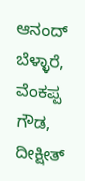ಆನಂದ್ ಬೆಳ್ಳಾರೆ, ವೆಂಕಪ್ಪ ಗೌಡ, ದೀಕ್ಷೀತ್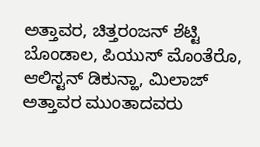ಅತ್ತಾವರ, ಚಿತ್ತರಂಜನ್ ಶೆಟ್ಟಿ ಬೊಂಡಾಲ, ಪಿಯುಸ್ ಮೊಂತೆರೊ, ಆಲಿಸ್ಟನ್ ಡಿಕುನ್ಹಾ, ಮಿಲಾಜ್ ಅತ್ತಾವರ ಮುಂತಾದವರು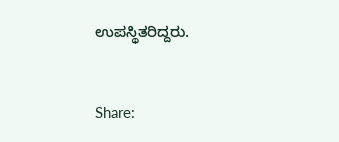ಉಪಸ್ಥಿತರಿದ್ದರು.


Share: